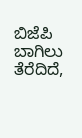ಬಿಜೆಪಿ ಬಾಗಿಲು ತೆರೆದಿದೆ,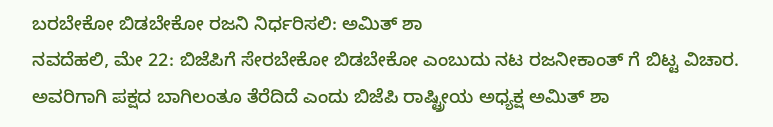ಬರಬೇಕೋ ಬಿಡಬೇಕೋ ರಜನಿ ನಿರ್ಧರಿಸಲಿ: ಅಮಿತ್ ಶಾ
ನವದೆಹಲಿ, ಮೇ 22: ಬಿಜೆಪಿಗೆ ಸೇರಬೇಕೋ ಬಿಡಬೇಕೋ ಎಂಬುದು ನಟ ರಜನೀಕಾಂತ್ ಗೆ ಬಿಟ್ಟ ವಿಚಾರ. ಅವರಿಗಾಗಿ ಪಕ್ಷದ ಬಾಗಿಲಂತೂ ತೆರೆದಿದೆ ಎಂದು ಬಿಜೆಪಿ ರಾಷ್ಟ್ರೀಯ ಅಧ್ಯಕ್ಷ ಅಮಿತ್ ಶಾ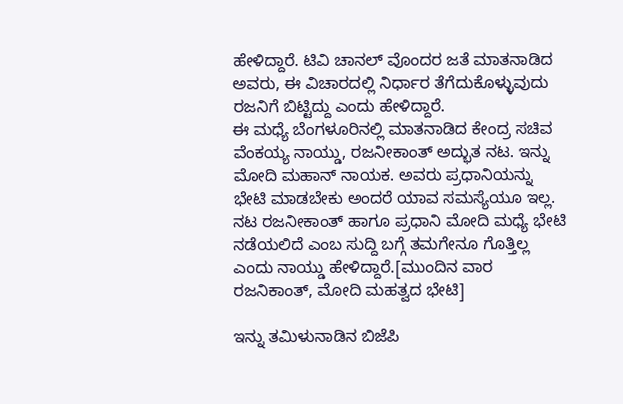ಹೇಳಿದ್ದಾರೆ. ಟಿವಿ ಚಾನಲ್ ವೊಂದರ ಜತೆ ಮಾತನಾಡಿದ ಅವರು, ಈ ವಿಚಾರದಲ್ಲಿ ನಿರ್ಧಾರ ತೆಗೆದುಕೊಳ್ಳುವುದು ರಜನಿಗೆ ಬಿಟ್ಟಿದ್ದು ಎಂದು ಹೇಳಿದ್ದಾರೆ.
ಈ ಮಧ್ಯೆ ಬೆಂಗಳೂರಿನಲ್ಲಿ ಮಾತನಾಡಿದ ಕೇಂದ್ರ ಸಚಿವ ವೆಂಕಯ್ಯ ನಾಯ್ಡು, ರಜನೀಕಾಂತ್ ಅದ್ಭುತ ನಟ. ಇನ್ನು ಮೋದಿ ಮಹಾನ್ ನಾಯಕ. ಅವರು ಪ್ರಧಾನಿಯನ್ನು ಭೇಟಿ ಮಾಡಬೇಕು ಅಂದರೆ ಯಾವ ಸಮಸ್ಯೆಯೂ ಇಲ್ಲ. ನಟ ರಜನೀಕಾಂತ್ ಹಾಗೂ ಪ್ರಧಾನಿ ಮೋದಿ ಮಧ್ಯೆ ಭೇಟಿ ನಡೆಯಲಿದೆ ಎಂಬ ಸುದ್ದಿ ಬಗ್ಗೆ ತಮಗೇನೂ ಗೊತ್ತಿಲ್ಲ ಎಂದು ನಾಯ್ಡು ಹೇಳಿದ್ದಾರೆ.[ಮುಂದಿನ ವಾರ ರಜನಿಕಾಂತ್, ಮೋದಿ ಮಹತ್ವದ ಭೇಟಿ]

ಇನ್ನು ತಮಿಳುನಾಡಿನ ಬಿಜೆಪಿ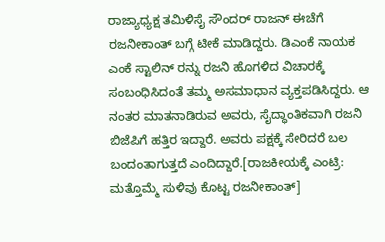ರಾಜ್ಯಾಧ್ಯಕ್ಷ ತಮಿಳಿಸೈ ಸೌಂದರ್ ರಾಜನ್ ಈಚೆಗೆ ರಜನೀಕಾಂತ್ ಬಗ್ಗೆ ಟೀಕೆ ಮಾಡಿದ್ದರು. ಡಿಎಂಕೆ ನಾಯಕ ಎಂಕೆ ಸ್ಟಾಲಿನ್ ರನ್ನು ರಜನಿ ಹೊಗಳಿದ ವಿಚಾರಕ್ಕೆ ಸಂಬಂಧಿಸಿದಂತೆ ತಮ್ಮ ಅಸಮಾಧಾನ ವ್ಯಕ್ತಪಡಿಸಿದ್ದರು. ಆ ನಂತರ ಮಾತನಾಡಿರುವ ಅವರು, ಸೈದ್ಧಾಂತಿಕವಾಗಿ ರಜನಿ ಬಿಜೆಪಿಗೆ ಹತ್ತಿರ ಇದ್ದಾರೆ. ಅವರು ಪಕ್ಷಕ್ಕೆ ಸೇರಿದರೆ ಬಲ ಬಂದಂತಾಗುತ್ತದೆ ಎಂದಿದ್ದಾರೆ.[ರಾಜಕೀಯಕ್ಕೆ ಎಂಟ್ರಿ: ಮತ್ತೊಮ್ಮೆ ಸುಳಿವು ಕೊಟ್ಟ ರಜನೀಕಾಂತ್]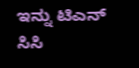ಇನ್ನು ಟಿಎನ್ ಸಿಸಿ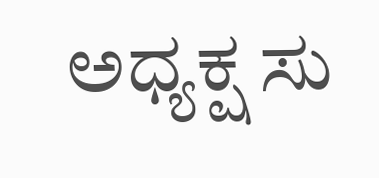ಅಧ್ಯಕ್ಷ ಸು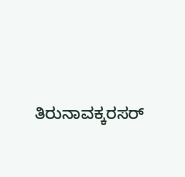ತಿರುನಾವಕ್ಕರಸರ್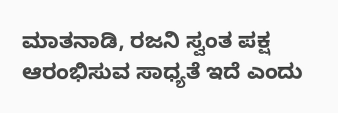ಮಾತನಾಡಿ, ರಜನಿ ಸ್ವಂತ ಪಕ್ಷ ಆರಂಭಿಸುವ ಸಾಧ್ಯತೆ ಇದೆ ಎಂದು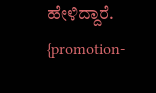ಹೇಳಿದ್ದಾರೆ.
{promotion-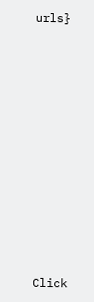urls}












Click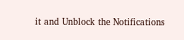it and Unblock the Notifications